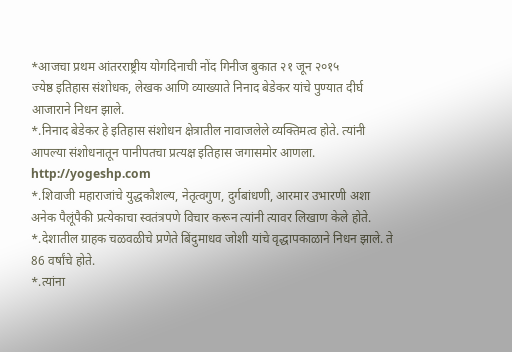*आजचा प्रथम आंतरराष्ट्रीय योगदिनाची नोंद गिनीज बुकात २१ जून २०१५
ज्येष्ठ इतिहास संशोधक, लेखक आणि व्याख्याते निनाद बेडेकर यांचे पुण्यात दीर्घ आजाराने निधन झाले.
*.निनाद बेडेकर हे इतिहास संशोधन क्षेत्रातील नावाजलेले व्यक्तिमत्व होते. त्यांनी आपल्या संशोधनातून पानीपतचा प्रत्यक्ष इतिहास जगासमोर आणला. http://yogeshp.com
*.शिवाजी महाराजांचे युद्धकौशल्य, नेतृत्वगुण, दुर्गबांधणी, आरमार उभारणी अशा अनेक पैलूंपैकी प्रत्येकाचा स्वतंत्रपणे विचार करून त्यांनी त्यावर लिखाण केले होते.
*.देशातील ग्राहक चळवळीचे प्रणेते बिंदुमाधव जोशी यांचे वृद्धापकाळाने निधन झाले. ते 86 वर्षांचे होते.
*.त्यांना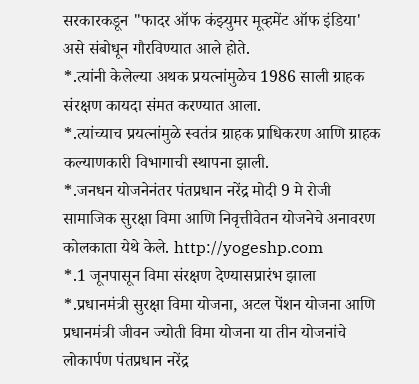सरकारकडून "फादर ऑफ कंझ्युमर मूव्हमेंट ऑफ इंडिया' असे संबोधून गौरविण्यात आले होते.
*.त्यांनी केलेल्या अथक प्रयत्नांमुळेच 1986 साली ग्राहक संरक्षण कायदा संमत करण्यात आला.
*.त्यांच्याच प्रयत्नांमुळे स्वतंत्र ग्राहक प्राधिकरण आणि ग्राहक कल्याणकारी विभागाची स्थापना झाली.
*.जनधन योजनेनंतर पंतप्रधान नरेंद्र मोदी 9 मे रोजी सामाजिक सुरक्षा विमा आणि निवृत्तीवेतन योजनेचे अनावरण कोलकाता येथे केले. http://yogeshp.com
*.1 जूनपासून विमा संरक्षण देण्यासप्रारंभ झाला
*.प्रधानमंत्री सुरक्षा विमा योजना, अटल पेंशन योजना आणि प्रधानमंत्री जीवन ज्योती विमा योजना या तीन योजनांचे लोकार्पण पंतप्रधान नरेंद्र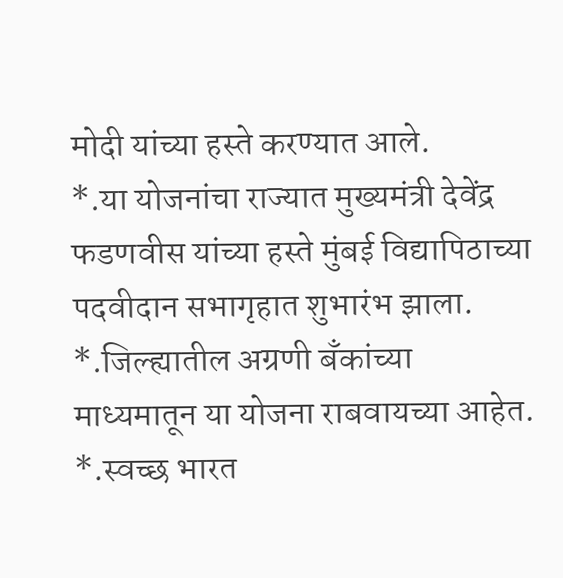मोदी यांच्या हस्ते करण्यात आले.
*.या योजनांचा राज्यात मुख्यमंत्री देवेंद्र फडणवीस यांच्या हस्ते मुंबई विद्यापिठाच्या पदवीदान सभागृहात शुभारंभ झाला.
*.जिल्ह्यातील अग्रणी बॅंकांच्या माध्यमातून या योजना राबवायच्या आहेत.
*.स्वच्छ भारत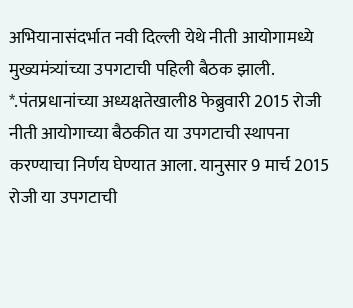अभियानासंदर्भात नवी दिल्ली येथे नीती आयोगामध्ये मुख्यमंत्र्यांच्या उपगटाची पहिली बैठक झाली.
*.पंतप्रधानांच्या अध्यक्षतेखाली8 फेब्रुवारी 2015 रोजी नीती आयोगाच्या बैठकीत या उपगटाची स्थापना करण्याचा निर्णय घेण्यात आला. यानुसार 9 मार्च 2015 रोजी या उपगटाची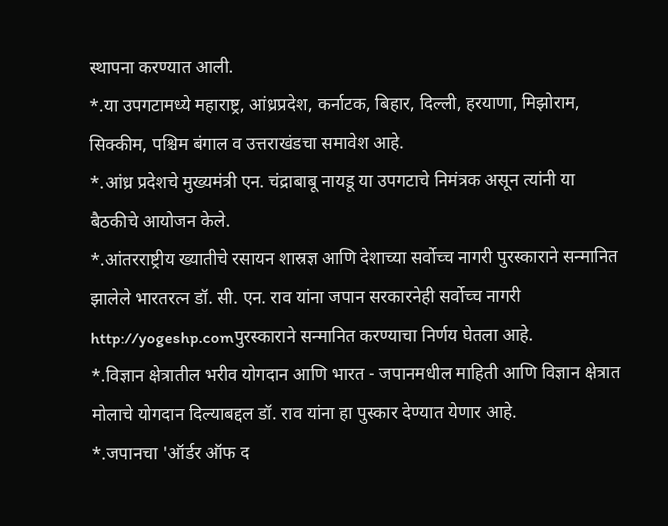स्थापना करण्यात आली.
*.या उपगटामध्ये महाराष्ट्र, आंध्रप्रदेश, कर्नाटक, बिहार, दिल्ली, हरयाणा, मिझोराम, सिक्कीम, पश्चिम बंगाल व उत्तराखंडचा समावेश आहे.
*.आंध्र प्रदेशचे मुख्यमंत्री एन. चंद्राबाबू नायडू या उपगटाचे निमंत्रक असून त्यांनी या बैठकीचे आयोजन केले.
*.आंतरराष्ट्रीय ख्यातीचे रसायन शास्रज्ञ आणि देशाच्या सर्वोच्च नागरी पुरस्काराने सन्मानित झालेले भारतरत्न डॉ. सी. एन. राव यांना जपान सरकारनेही सर्वोच्च नागरी http://yogeshp.comपुरस्काराने सन्मानित करण्याचा निर्णय घेतला आहे.
*.विज्ञान क्षेत्रातील भरीव योगदान आणि भारत - जपानमधील माहिती आणि विज्ञान क्षेत्रात मोलाचे योगदान दिल्याबद्दल डॉ. राव यांना हा पुस्कार देण्यात येणार आहे.
*.जपानचा 'ऑर्डर ऑफ द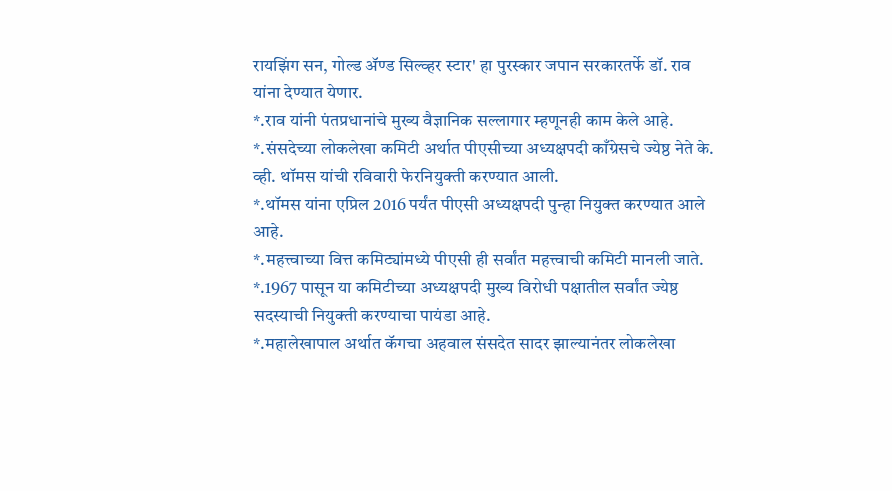रायझिंग सन, गोल्ड ॲण्ड सिल्व्हर स्टार' हा पुरस्कार जपान सरकारतर्फे डॉ. राव यांना देण्यात येणार.
*.राव यांनी पंतप्रधानांचे मुख्य वैज्ञानिक सल्लागार म्हणूनही काम केले आहे.
*.संसदेच्या लोकलेखा कमिटी अर्थात पीएसीच्या अध्यक्षपदी काँग्रेसचे ज्येष्ठ नेते के. व्ही. थॉमस यांची रविवारी फेरनियुक्ती करण्यात आली.
*.थॉमस यांना एप्रिल 2016 पर्यंत पीएसी अध्यक्षपदी पुन्हा नियुक्त करण्यात आले आहे.
*.महत्त्वाच्या वित्त कमिट्यांमध्ये पीएसी ही सर्वांत महत्त्वाची कमिटी मानली जाते.
*.1967 पासून या कमिटीच्या अध्यक्षपदी मुख्य विरोधी पक्षातील सर्वांत ज्येष्ठ सदस्याची नियुक्ती करण्याचा पायंडा आहे.
*.महालेखापाल अर्थात कॅगचा अहवाल संसदेत सादर झाल्यानंतर लोकलेखा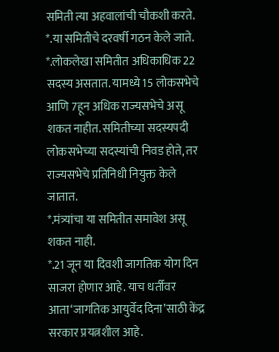समिती त्या अहवालांची चौकशी करते.
*.या समितीचे दरवर्षी गठन केले जाते.
*.लोकलेखा समितीत अधिकाधिक 22 सदस्य असतात. यामध्ये 15 लोकसभेचे आणि 7हून अधिक राज्यसभेचे असू शकत नाहीत. समितीच्या सदस्यपदी लोकसभेच्या सदस्यांची निवड होते, तर राज्यसभेचे प्रतिनिधी नियुक्त केले जातात.
*.मंत्र्यांचा या समितीत समावेश असू शकत नाही.
*.21 जून या दिवशी जागतिक योग दिन साजरा होणार आहे. याच धर्तीवर आता‘जागतिक आयुर्वेद दिना’साठी केंद्र सरकार प्रयत्नशील आहे.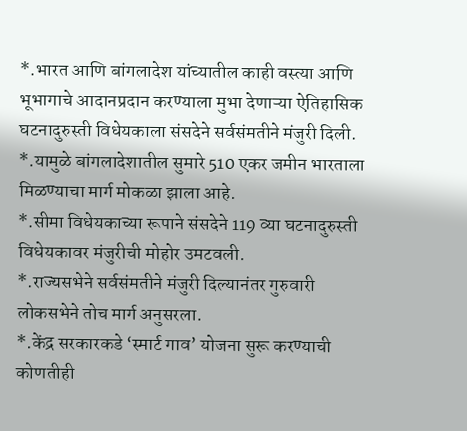*.भारत आणि बांगलादेश यांच्यातील काही वस्त्या आणि भूभागाचे आदानप्रदान करण्याला मुभा देणाऱ्या ऐतिहासिक घटनादुरुस्ती विधेयकाला संसदेने सर्वसंमतीने मंजुरी दिली.
*.यामुळे बांगलादेशातील सुमारे 510 एकर जमीन भारताला मिळण्याचा मार्ग मोकळा झाला आहे.
*.सीमा विधेयकाच्या रूपाने संसदेने 119 व्या घटनादुरुस्ती विधेयकावर मंजुरीची मोहोर उमटवली.
*.राज्यसभेने सर्वसंमतीने मंजुरी दिल्यानंतर गुरुवारी लोकसभेने तोच मार्ग अनुसरला.
*.केंद्र सरकारकडे ‘स्मार्ट गाव’ योजना सुरू करण्याची कोणतीही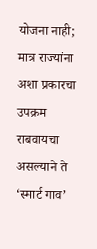योजना नाही; मात्र राज्यांना अशा प्रकारचा उपक्रम राबवायचा असल्याने ते ‘स्मार्ट गाव’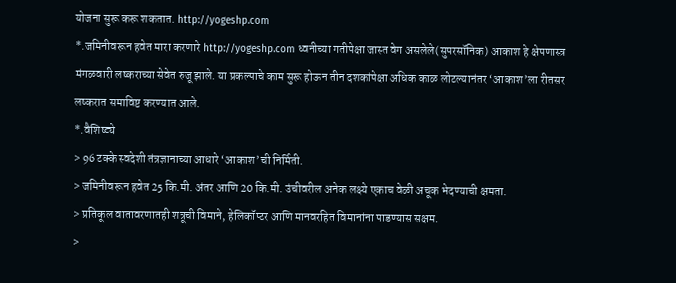योजना सुरू करू शकतात. http://yogeshp.com
*.जमिनीवरून हवेत मारा करणारे http://yogeshp.com ध्वनीच्या गतीपेक्षा जास्त वेग असलेले(सुपरसॉनिक) आकाश हे क्षेपणास्त्र मंगळवारी लष्कराच्या सेवेत रुजू झाले. या प्रकल्पाचे काम सुरू होऊन तीन दशकांपेक्षा अधिक काळ लोटल्यानंतर ‘आकाश’ला रीतसर लष्करात समाविष्ट करण्यात आले.
*.वैशिष्ट्ये
> 96 टक्के स्वदेशी तंत्रज्ञानाच्या आधारे ‘आकाश’ची निर्मिती.
> जमिनीवरून हवेत 25 कि.मी. अंतर आणि 20 कि.मी. उंचीवरील अनेक लक्ष्ये एकाच वेळी अचूक भेदण्याची क्षमता.
> प्रतिकूल वातावरणातही शत्रूची विमाने, हेलिकॉप्टर आणि मानवरहित विमानांना पाडण्यास सक्षम.
>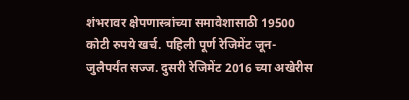शंभरावर क्षेपणास्त्रांच्या समावेशासाठी 19500 कोटी रुपये खर्च. पहिली पूर्ण रेजिमेंट जून-जुलैपर्यंत सज्ज. दुसरी रेजिमेंट 2016 च्या अखेरीस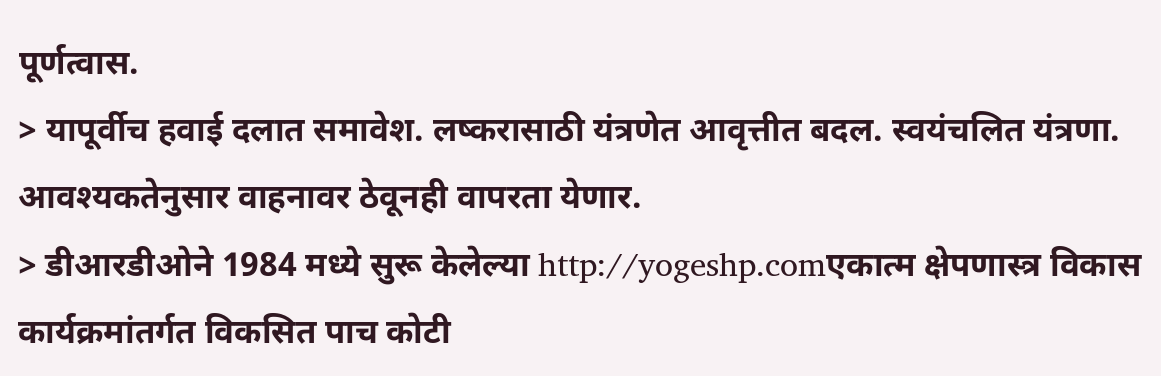पूर्णत्वास.
> यापूर्वीच हवाई दलात समावेश. लष्करासाठी यंत्रणेत आवृत्तीत बदल. स्वयंचलित यंत्रणा. आवश्यकतेनुसार वाहनावर ठेवूनही वापरता येणार.
> डीआरडीओने 1984 मध्ये सुरू केलेल्या http://yogeshp.comएकात्म क्षेपणास्त्र विकास कार्यक्रमांतर्गत विकसित पाच कोटी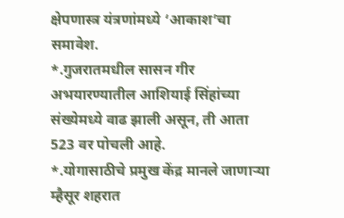क्षेपणास्त्र यंत्रणांमध्ये ‘आकाश’चा समावेश.
*.गुजरातमधील सासन गीर अभयारण्यातील आशियाई सिंहांच्या संख्येमध्ये वाढ झाली असून, ती आता 523 वर पोचली आहे.
*.योगासाठीचे प्रमुख केंद्र मानले जाणाऱ्या म्हैसूर शहरात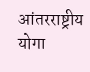आंतरराष्ट्रीय योगा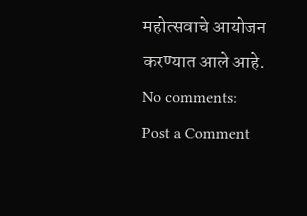महोत्सवाचे आयोजन करण्यात आले आहे.
No comments:
Post a Comment